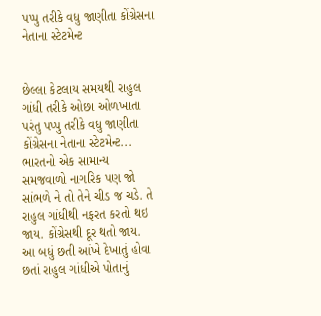પપ્પુ તરીકે વધુ જાણીતા કોંગ્રેસના નેતાના સ્ટેટમેન્ટ


છેલ્લા કેટલાય સમયથી રાહુલ ગાંધી તરીકે ઓછા ઓળખાતા પરંતુ પપ્પુ તરીકે વધુ જાણીતા કોંગ્રેસના નેતાના સ્ટેટમેન્ટ... ભારતનો એક સામાન્ય સમજવાળો નાગરિક પણ જો સાંભળે ને તો તેને ચીડ જ ચડે. તે રાહુલ ગાંધીથી નફરત કરતો થઇ જાય. કોંગ્રેસથી દૂર થતો જાય. આ બધું છતી આંખે દેખાતું હોવા છતાં રાહુલ ગાંધીએ પોતાનું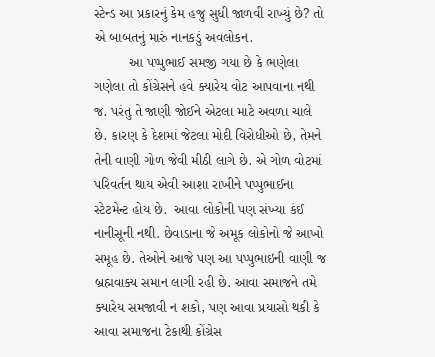સ્ટેન્ડ આ પ્રકારનું કેમ હજુ સુધી જાળવી રાખ્યું છે? તો એ બાબતનું મારું નાનકડું અવલોકન.
         આ પપ્પુભાઈ સમજી ગયા છે કે ભણેલા ગણેલા તો કોંગ્રેસને હવે ક્યારેય વોટ આપવાના નથી જ. પરંતુ તે જાણી જોઈને એટલા માટે અવળા ચાલે છે. કારણ કે દેશમાં જેટલા મોદી વિરોધીઓ છે, તેમને તેની વાણી ગોળ જેવી મીઠી લાગે છે. એ ગોળ વોટમાં પરિવર્તન થાય એવી આશા રાખીને પપ્પુભાઈના સ્ટેટમેન્ટ હોય છે.  આવા લોકોની પણ સંખ્યા કંઈ નાનીસૂની નથી. છેવાડાના જે અમૂક લોકોનો જે આખો સમૂહ છે. તેઓને આજે પણ આ પપ્પુભાઇની વાણી જ બ્રહ્મવાક્ય સમાન લાગી રહી છે. આવા સમાજને તમે ક્યારેય સમજાવી ન શકો, પણ આવા પ્રયાસો થકી કે આવા સમાજના ટેકાથી કોંગ્રેસ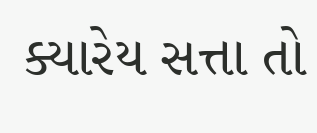ક્યારેય સત્તા તો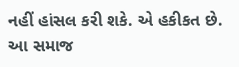નહીં હાંસલ કરી શકે. એ હકીકત છે. આ સમાજ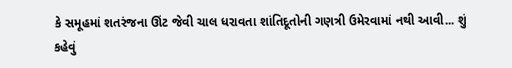કે સમૂહમાં શતરંજના ઊંટ જેવી ચાલ ધરાવતા શાંતિદૂતોની ગણત્રી ઉમેરવામાં નથી આવી... શું કહેવું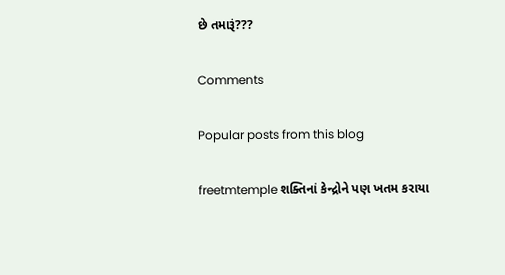છે તમારૂં???

Comments

Popular posts from this blog

freetmtemple શક્તિનાં કેન્દ્રોને પણ ખતમ કરાયા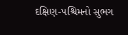દક્ષિણ-પશ્ચિમનો સુભગ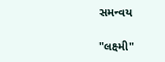સમન્વય

"લક્ષ્મી"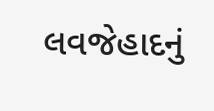લવજેહાદનું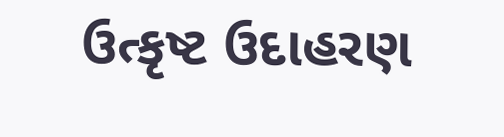ઉત્કૃષ્ટ ઉદાહરણ